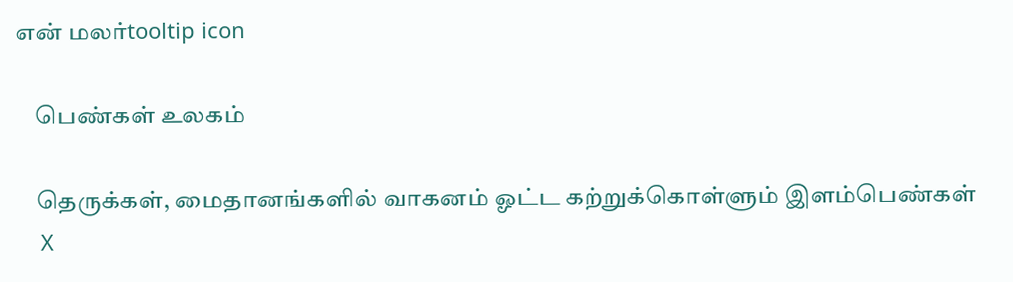என் மலர்tooltip icon

    பெண்கள் உலகம்

    தெருக்கள், மைதானங்களில் வாகனம் ஓட்ட கற்றுக்கொள்ளும் இளம்பெண்கள்
    X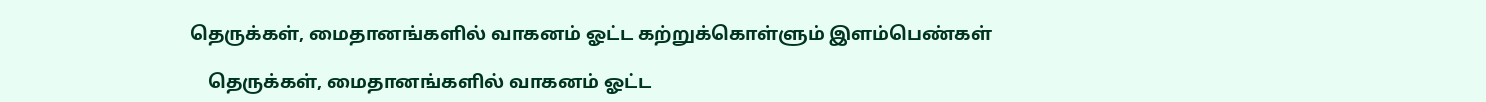தெருக்கள், மைதானங்களில் வாகனம் ஓட்ட கற்றுக்கொள்ளும் இளம்பெண்கள்

    தெருக்கள், மைதானங்களில் வாகனம் ஓட்ட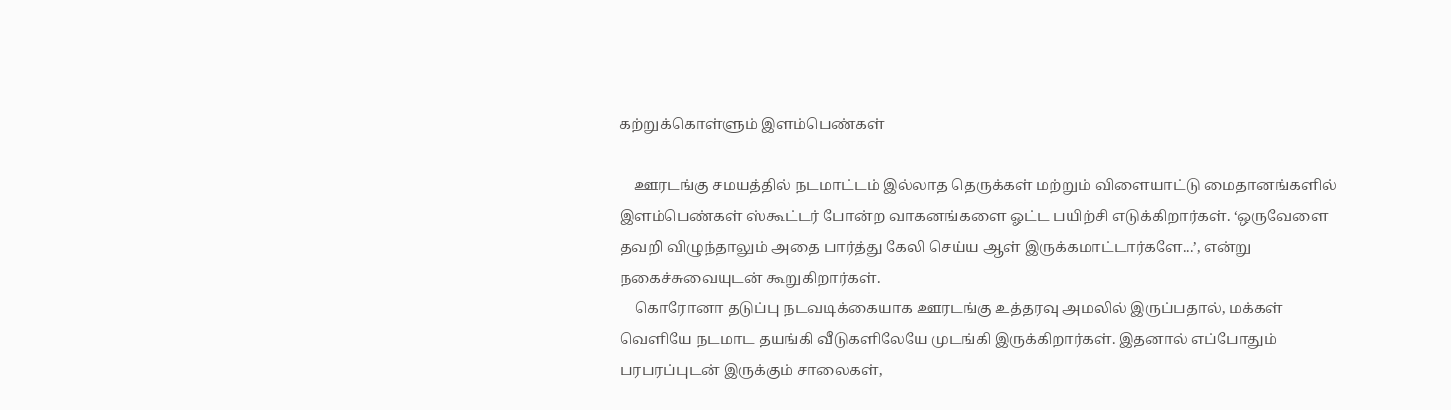கற்றுக்கொள்ளும் இளம்பெண்கள்

    ஊரடங்கு சமயத்தில் நடமாட்டம் இல்லாத தெருக்கள் மற்றும் விளையாட்டு மைதானங்களில் இளம்பெண்கள் ஸ்கூட்டர் போன்ற வாகனங்களை ஓட்ட பயிற்சி எடுக்கிறார்கள். ‘ஒருவேளை தவறி விழுந்தாலும் அதை பார்த்து கேலி செய்ய ஆள் இருக்கமாட்டார்களே...’, என்று நகைச்சுவையுடன் கூறுகிறார்கள்.
    கொரோனா தடுப்பு நடவடிக்கையாக ஊரடங்கு உத்தரவு அமலில் இருப்பதால், மக்கள் வெளியே நடமாட தயங்கி வீடுகளிலேயே முடங்கி இருக்கிறார்கள். இதனால் எப்போதும் பரபரப்புடன் இருக்கும் சாலைகள்,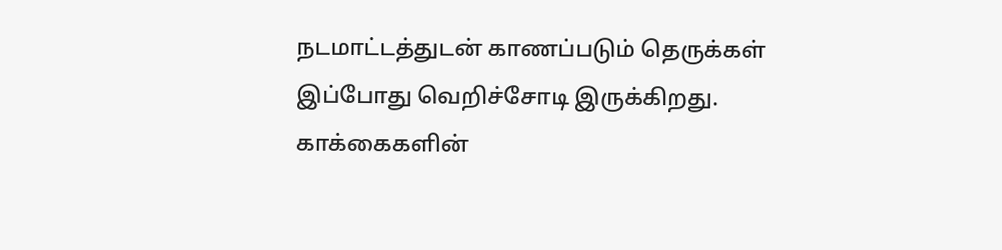நடமாட்டத்துடன் காணப்படும் தெருக்கள் இப்போது வெறிச்சோடி இருக்கிறது. காக்கைகளின்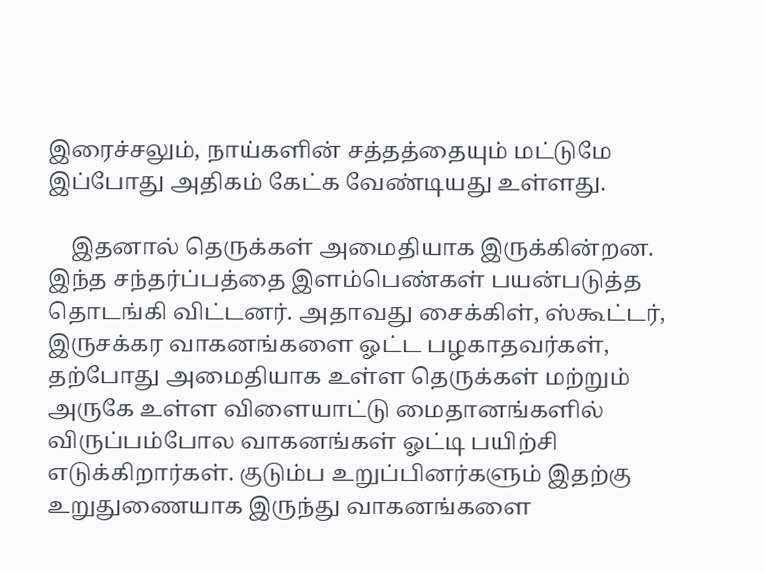இரைச்சலும், நாய்களின் சத்தத்தையும் மட்டுமே இப்போது அதிகம் கேட்க வேண்டியது உள்ளது.

    இதனால் தெருக்கள் அமைதியாக இருக்கின்றன. இந்த சந்தர்ப்பத்தை இளம்பெண்கள் பயன்படுத்த தொடங்கி விட்டனர். அதாவது சைக்கிள், ஸ்கூட்டர், இருசக்கர வாகனங்களை ஓட்ட பழகாதவர்கள், தற்போது அமைதியாக உள்ள தெருக்கள் மற்றும் அருகே உள்ள விளையாட்டு மைதானங்களில் விருப்பம்போல வாகனங்கள் ஓட்டி பயிற்சி எடுக்கிறார்கள். குடும்ப உறுப்பினர்களும் இதற்கு உறுதுணையாக இருந்து வாகனங்களை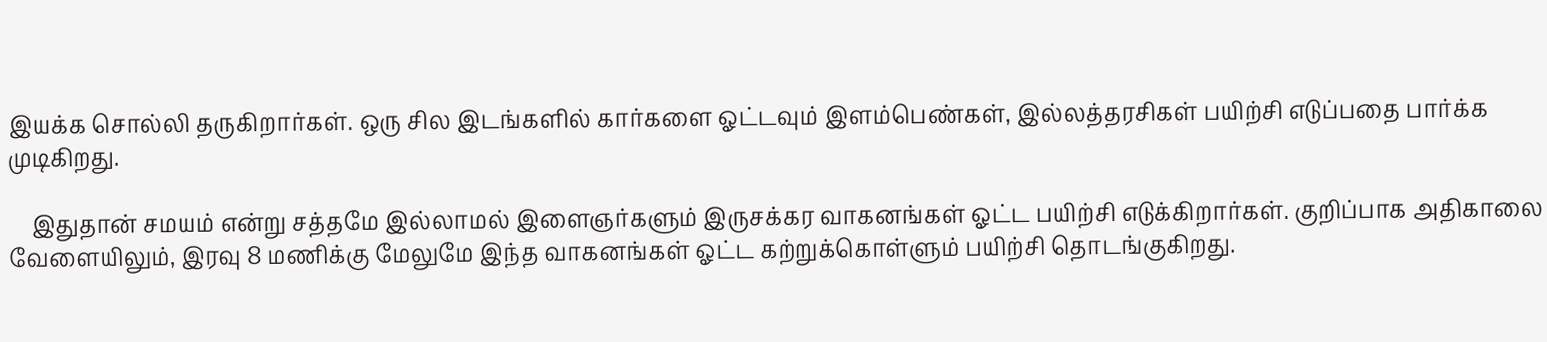இயக்க சொல்லி தருகிறார்கள். ஒரு சில இடங்களில் கார்களை ஓட்டவும் இளம்பெண்கள், இல்லத்தரசிகள் பயிற்சி எடுப்பதை பார்க்க முடிகிறது.

    இதுதான் சமயம் என்று சத்தமே இல்லாமல் இளைஞர்களும் இருசக்கர வாகனங்கள் ஓட்ட பயிற்சி எடுக்கிறார்கள். குறிப்பாக அதிகாலை வேளையிலும், இரவு 8 மணிக்கு மேலுமே இந்த வாகனங்கள் ஓட்ட கற்றுக்கொள்ளும் பயிற்சி தொடங்குகிறது.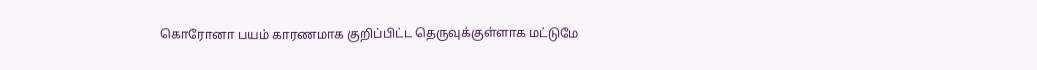கொரோனா பயம் காரணமாக குறிப்பிட்ட தெருவுக்குள்ளாக மட்டுமே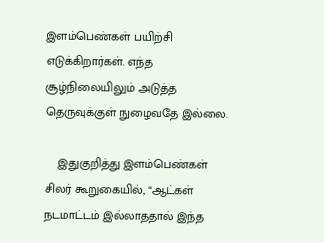இளம்பெண்கள் பயிற்சி எடுக்கிறார்கள். எந்த சூழ்நிலையிலும் அடுத்த தெருவுக்குள் நுழைவதே இல்லை.

    இதுகுறித்து இளம்பெண்கள் சிலர் கூறுகையில், “ஆட்கள் நடமாட்டம் இல்லாததால் இந்த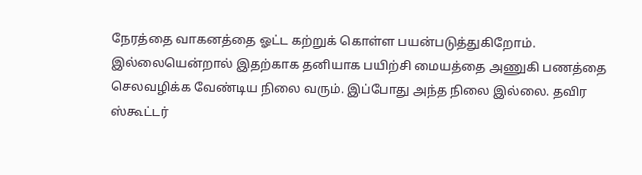நேரத்தை வாகனத்தை ஓட்ட கற்றுக் கொள்ள பயன்படுத்துகிறோம். இல்லையென்றால் இதற்காக தனியாக பயிற்சி மையத்தை அணுகி பணத்தை செலவழிக்க வேண்டிய நிலை வரும். இப்போது அந்த நிலை இல்லை. தவிர ஸ்கூட்டர்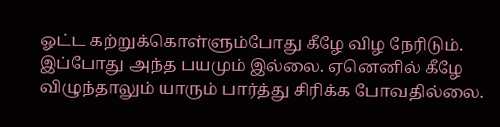ஓட்ட கற்றுக்கொள்ளும்போது கீழே விழ நேரிடும். இப்போது அந்த பயமும் இல்லை. ஏனெனில் கீழே விழுந்தாலும் யாரும் பார்த்து சிரிக்க போவதில்லை.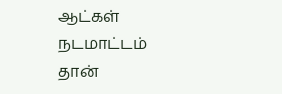ஆட்கள் நடமாட்டம் தான்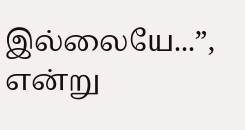இல்லையே...”, என்று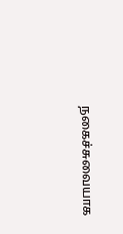நகைச்சுவையாக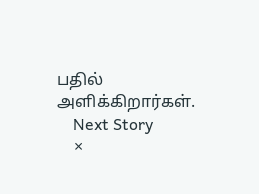பதில் அளிக்கிறார்கள்.
    Next Story
    ×